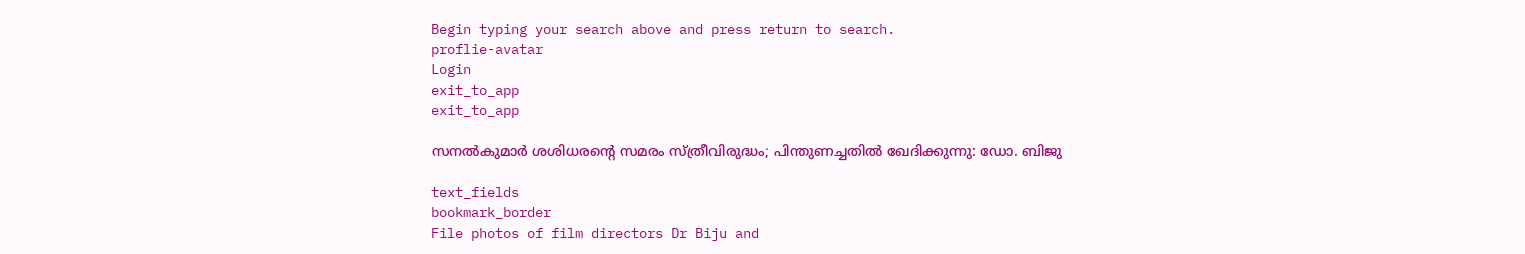Begin typing your search above and press return to search.
proflie-avatar
Login
exit_to_app
exit_to_app

സനൽകുമാർ ശശിധരന്റെ സമരം സ്ത്രീവിരുദ്ധം; പിന്തുണച്ചതിൽ ഖേദിക്കുന്നു: ഡോ. ബിജു

text_fields
bookmark_border
File photos of film directors Dr Biju and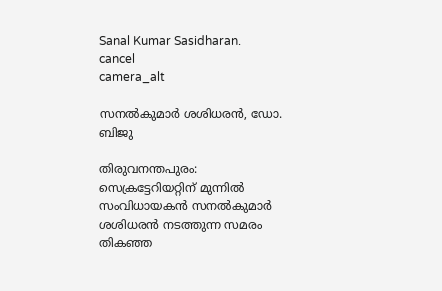Sanal Kumar Sasidharan.
cancel
camera_alt

സനൽകുമാർ ശശിധരൻ, ഡോ. ബിജു

തിരുവനന്തപുരം: സെക്രട്ടേറിയറ്റിന് മുന്നിൽ സംവിധായകൻ സനൽകുമാർ ശശിധരൻ നടത്തുന്ന സമരം തികഞ്ഞ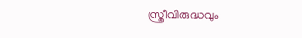സ്ത്രീവിരുദ്ധവും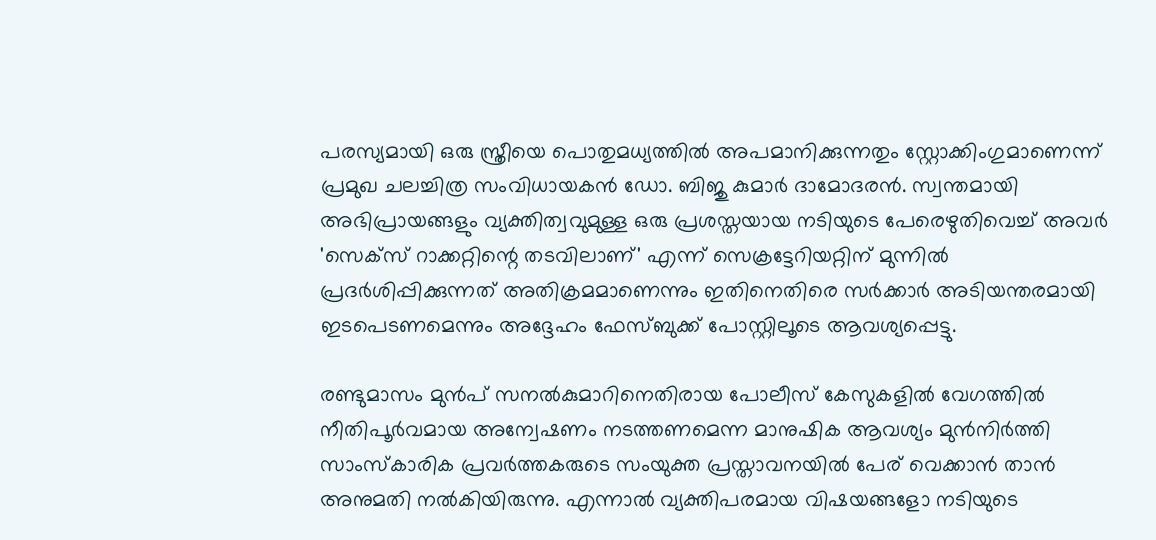പരസ്യമായി ഒരു സ്ത്രീയെ പൊതുമധ്യത്തിൽ അപമാനിക്കുന്നതും സ്റ്റോക്കിംഗുമാണെന്ന് പ്രമുഖ ചലച്ചിത്ര സംവിധായകൻ ഡോ. ബിജു കുമാർ ദാമോദരൻ. സ്വന്തമായി അഭിപ്രായങ്ങളും വ്യക്തിത്വവുമുള്ള ഒരു പ്രശസ്തയായ നടിയുടെ പേരെഴുതിവെച്ച് അവർ 'സെക്‌സ് റാക്കറ്റിന്റെ തടവിലാണ്' എന്ന് സെക്രട്ടേറിയറ്റിന് മുന്നിൽ പ്രദർശിപ്പിക്കുന്നത് അതിക്രമമാണെന്നും ഇതിനെതിരെ സർക്കാർ അടിയന്തരമായി ഇടപെടണമെന്നും അദ്ദേഹം ഫേസ്ബുക്ക് പോസ്റ്റിലൂടെ ആവശ്യപ്പെട്ടു.

രണ്ടുമാസം മുൻപ് സനൽകുമാറിനെതിരായ പോലീസ് കേസുകളിൽ വേഗത്തിൽ നീതിപൂർവമായ അന്വേഷണം നടത്തണമെന്ന മാനുഷിക ആവശ്യം മുൻനിർത്തി സാംസ്കാരിക പ്രവർത്തകരുടെ സംയുക്ത പ്രസ്താവനയിൽ പേര് വെക്കാൻ താൻ അനുമതി നൽകിയിരുന്നു. എന്നാൽ വ്യക്തിപരമായ വിഷയങ്ങളോ നടിയുടെ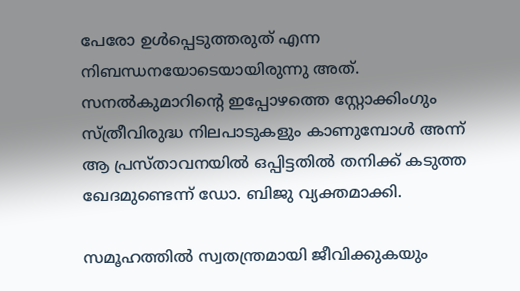പേരോ ഉൾപ്പെടുത്തരുത് എന്ന നിബന്ധനയോടെയായിരുന്നു അത്. സനൽകുമാറിന്റെ ഇപ്പോഴത്തെ സ്റ്റോക്കിംഗും സ്ത്രീവിരുദ്ധ നിലപാടുകളും കാണുമ്പോൾ അന്ന് ആ പ്രസ്താവനയിൽ ഒപ്പിട്ടതിൽ തനിക്ക് കടുത്ത ഖേദമുണ്ടെന്ന് ഡോ. ബിജു വ്യക്തമാക്കി.

സമൂഹത്തിൽ സ്വതന്ത്രമായി ജീവിക്കുകയും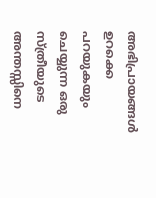അഭിപ്രായങ്ങൾ ഉറക്കെ പറയുകയും ചെയ്യുന്ന ഒരു സ്ത്രീയുടെ അന്തസ്സിനെ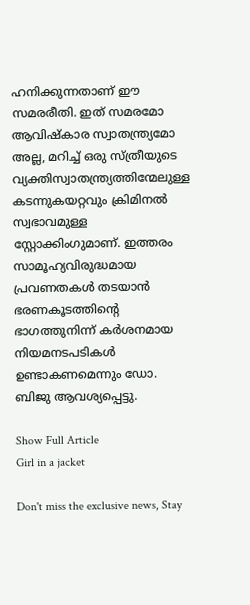ഹനിക്കുന്നതാണ് ഈ സമരരീതി. ഇത് സമരമോ ആവിഷ്കാര സ്വാതന്ത്ര്യമോ അല്ല, മറിച്ച് ഒരു സ്ത്രീയുടെ വ്യക്തിസ്വാതന്ത്ര്യത്തിന്മേലുള്ള കടന്നുകയറ്റവും ക്രിമിനൽ സ്വഭാവമുള്ള സ്റ്റോക്കിംഗുമാണ്. ഇത്തരം സാമൂഹ്യവിരുദ്ധമായ പ്രവണതകൾ തടയാൻ ഭരണകൂടത്തിന്റെ ഭാഗത്തുനിന്ന് കർശനമായ നിയമനടപടികൾ ഉണ്ടാകണമെന്നും ഡോ. ബിജു ആവശ്യപ്പെട്ടു.

Show Full Article
Girl in a jacket

Don't miss the exclusive news, Stay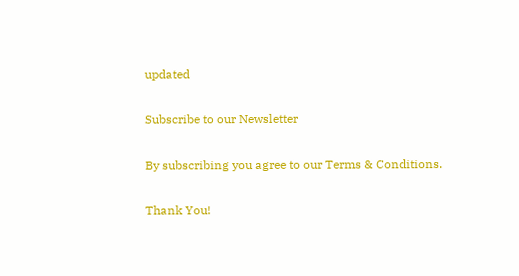updated

Subscribe to our Newsletter

By subscribing you agree to our Terms & Conditions.

Thank You!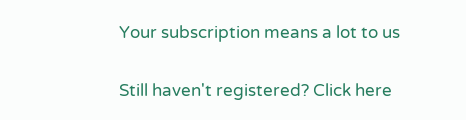Your subscription means a lot to us

Still haven't registered? Click here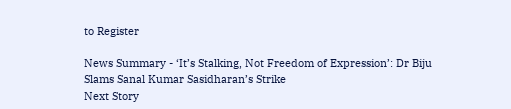to Register

News Summary - ‘It’s Stalking, Not Freedom of Expression’: Dr Biju Slams Sanal Kumar Sasidharan’s Strike
Next Story